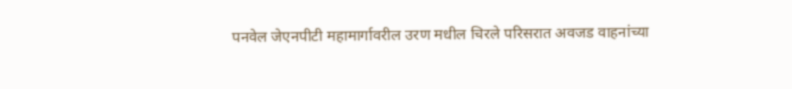पनवेल जेएनपीटी महामार्गावरील उरण मधील चिरले परिसरात अवजड वाहनांच्या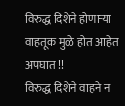विरुद्ध दिशेने होणाऱ्या वाहतूक मुळे होत आहेत अपघात !!
विरुद्ध दिशेने वाहने न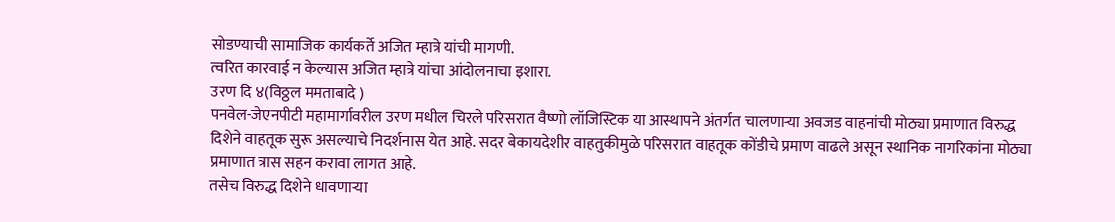सोडण्याची सामाजिक कार्यकर्ते अजित म्हात्रे यांची मागणी.
त्वरित कारवाई न केल्यास अजित म्हात्रे यांचा आंदोलनाचा इशारा.
उरण दि ४(विठ्ठल ममताबादे )
पनवेल-जेएनपीटी महामार्गावरील उरण मधील चिरले परिसरात वैष्णो लॉजिस्टिक या आस्थापने अंतर्गत चालणाऱ्या अवजड वाहनांची मोठ्या प्रमाणात विरुद्ध दिशेने वाहतूक सुरू असल्याचे निदर्शनास येत आहे. सदर बेकायदेशीर वाहतुकीमुळे परिसरात वाहतूक कोंडीचे प्रमाण वाढले असून स्थानिक नागरिकांना मोठ्या प्रमाणात त्रास सहन करावा लागत आहे.
तसेच विरुद्ध दिशेने धावणाऱ्या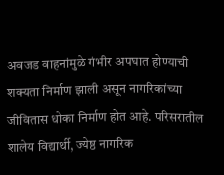अवजड वाहनांमुळे गंभीर अपघात होण्याची शक्यता निर्माण झाली असून नागरिकांच्या जीवितास धोका निर्माण होत आहे. परिसरातील शालेय विद्यार्थी, ज्येष्ठ नागरिक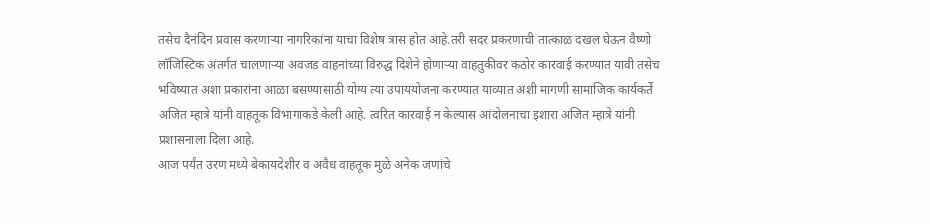तसेच दैनंदिन प्रवास करणाऱ्या नागरिकांना याचा विशेष त्रास होत आहे.तरी सदर प्रकरणाची तात्काळ दखल घेऊन वैष्णो लॉजिस्टिक अंतर्गत चालणाऱ्या अवजड वाहनांच्या विरुद्ध दिशेने होणाऱ्या वाहतुकीवर कठोर कारवाई करण्यात यावी तसेच भविष्यात अशा प्रकारांना आळा बसण्यासाठी योग्य त्या उपाययोजना करण्यात याव्यात अशी मागणी सामाजिक कार्यकर्ते अजित म्हात्रे यांनी वाहतूक विभागाकडे केली आहे. त्वरित कारवाई न केल्यास आंदोलनाचा इशारा अजित म्हात्रे यांनी प्रशासनाला दिला आहे.
आज पर्यंत उरण मध्ये बेकायदेशीर व अवैध वाहतूक मुळे अनेक जणांचे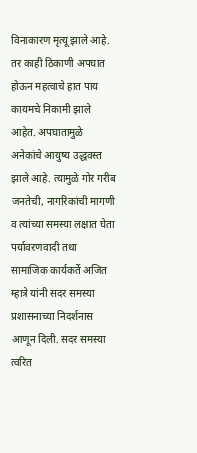विनाकारण मृत्यू झाले आहे. तर काही ठिकाणी अपघात होऊन महत्वाचे हात पाय कायमचे निकामी झाले आहेत. अपघातामुळे अनेकांचे आयुष्य उद्धवस्त झाले आहे. त्यामुळे गोर गरीब जनतेची, नागरिकांची मागणी व त्यांच्या समस्या लक्षात घेता पर्यावरणवादी तथा सामाजिक कार्यकर्ते अजित म्हात्रे यांनी सदर समस्या प्रशासनाच्या निदर्शनास आणून दिली. सदर समस्या त्वरित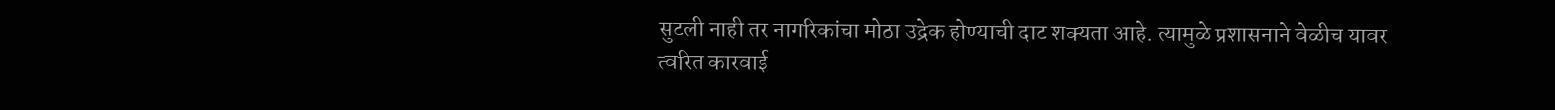सुटली नाही तर नागरिकांचा मोठा उद्रेक होण्याची दाट शक्यता आहे. त्यामुळे प्रशासनाने वेळीच यावर त्वरित कारवाई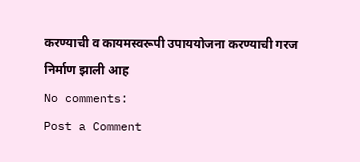करण्याची व कायमस्वरूपी उपाययोजना करण्याची गरज निर्माण झाली आह
No comments:
Post a Comment